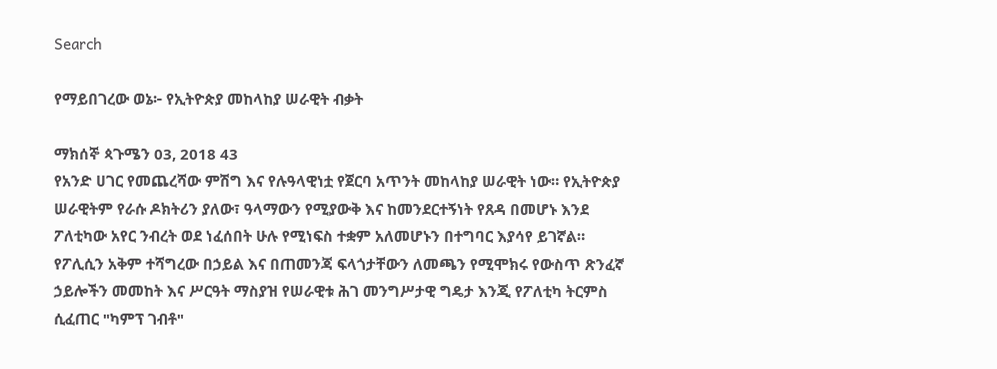Search

የማይበገረው ወኔ፦ የኢትዮጵያ መከላከያ ሠራዊት ብቃት

ማክሰኞ ጳጉሜን 03, 2018 43
የአንድ ሀገር የመጨረሻው ምሽግ እና የሉዓላዊነቷ የጀርባ አጥንት መከላከያ ሠራዊት ነው። የኢትዮጵያ ሠራዊትም የራሱ ዶክትሪን ያለው፣ ዓላማውን የሚያውቅ እና ከመንደርተኝነት የጸዳ በመሆኑ እንደ ፖለቲካው አየር ንብረት ወደ ነፈሰበት ሁሉ የሚነፍስ ተቋም አለመሆኑን በተግባር እያሳየ ይገኛል።
የፖሊሲን አቅም ተሻግረው በኃይል እና በጠመንጃ ፍላጎታቸውን ለመጫን የሚሞክሩ የውስጥ ጽንፈኛ ኃይሎችን መመከት እና ሥርዓት ማስያዝ የሠራዊቱ ሕገ መንግሥታዊ ግዴታ እንጂ የፖለቲካ ትርምስ ሲፈጠር "ካምፕ ገብቶ"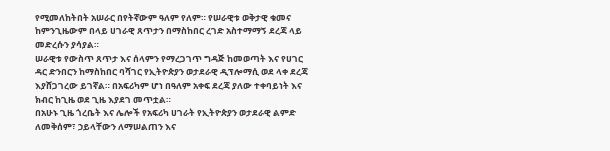የሚመለከትበት አሠራር በየትኛውም ዓለም የለም። የሠራዊቱ ወቅታዊ ቁመና ከምንጊዜውም በላይ ሀገራዊ ጸጥታን በማስከበር ረገድ አስተማማኝ ደረጃ ላይ መድረሱን ያሳያል።
ሠራዊቱ የውስጥ ጸጥታ እና ሰላምን የማረጋገጥ ግዳጅ ከመወጣት እና የሀገር ዳር ድንበርን ከማስከበር ባሻገር የኢትዮጵያን ወታደራዊ ዲፕሎማሲ ወደ ላቀ ደረጃ እያሸጋገረው ይገኛል። በአፍሪካም ሆነ በዓለም አቀፍ ደረጃ ያለው ተቀባይነት እና ክብር ከጊዜ ወደ ጊዜ እያደገ መጥቷል።
በአሁኑ ጊዜ ጎረቤት እና ሌሎች የአፍሪካ ሀገራት የኢትዮጵያን ወታደራዊ ልምድ ለመቅሰም፣ ኃይላቸውን ለማሠልጠን እና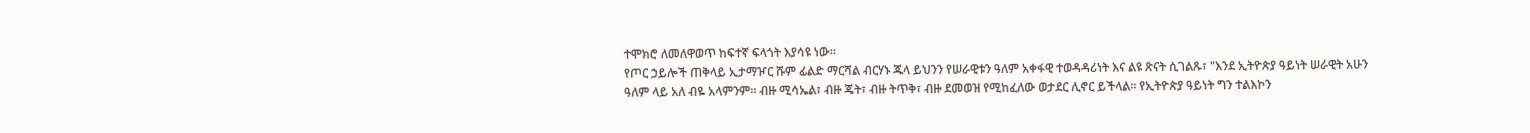ተሞክሮ ለመለዋወጥ ከፍተኛ ፍላጎት እያሳዩ ነው።
የጦር ኃይሎች ጠቅላይ ኢታማዦር ሹም ፊልድ ማርሻል ብርሃኑ ጁላ ይህንን የሠራዊቱን ዓለም አቀፋዊ ተወዳዳሪነት እና ልዩ ጽናት ሲገልጹ፣ "እንደ ኢትዮጵያ ዓይነት ሠራዊት አሁን ዓለም ላይ አለ ብዬ አላምንም። ብዙ ሚሳኤል፣ ብዙ ጄት፣ ብዙ ትጥቅ፣ ብዙ ደመወዝ የሚከፈለው ወታደር ሊኖር ይችላል። የኢትዮጵያ ዓይነት ግን ተልእኮን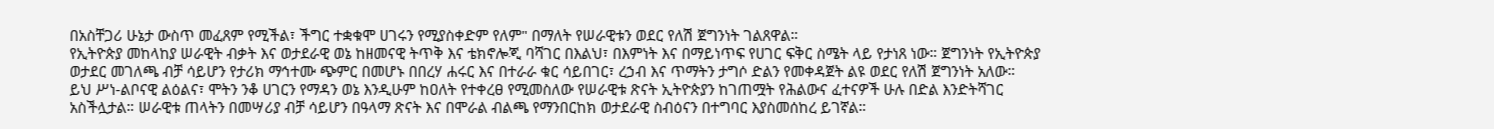በአስቸጋሪ ሁኔታ ውስጥ መፈጸም የሚችል፣ ችግር ተቋቁሞ ሀገሩን የሚያስቀድም የለም" በማለት የሠራዊቱን ወደር የለሽ ጀግንነት ገልጸዋል።
የኢትዮጵያ መከላከያ ሠራዊት ብቃት እና ወታደራዊ ወኔ ከዘመናዊ ትጥቅ እና ቴክኖሎጂ ባሻገር በእልህ፣ በእምነት እና በማይነጥፍ የሀገር ፍቅር ስሜት ላይ የታነጸ ነው። ጀግንነት የኢትዮጵያ ወታደር መገለጫ ብቻ ሳይሆን የታሪክ ማኅተሙ ጭምር በመሆኑ በበረሃ ሐሩር እና በተራራ ቁር ሳይበገር፣ ረኃብ እና ጥማትን ታግሶ ድልን የመቀዳጀት ልዩ ወደር የለሽ ጀግንነት አለው።
ይህ ሥነ-ልቦናዊ ልዕልና፣ ሞትን ንቆ ሀገርን የማዳን ወኔ እንዲሁም ከዐለት የተቀረፀ የሚመስለው የሠራዊቱ ጽናት ኢትዮጵያን ከገጠሟት የሕልውና ፈተናዎች ሁሉ በድል እንድትሻገር አስችሏታል። ሠራዊቱ ጠላትን በመሣሪያ ብቻ ሳይሆን በዓላማ ጽናት እና በሞራል ብልጫ የማንበርከክ ወታደራዊ ስብዕናን በተግባር እያስመሰከረ ይገኛል።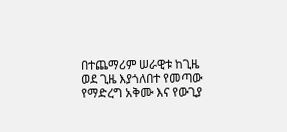በተጨማሪም ሠራዊቱ ከጊዜ ወደ ጊዜ እያጎለበተ የመጣው የማድረግ አቅሙ እና የውጊያ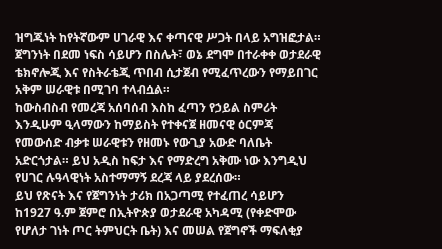ዝግጁነት ከየትኛውም ሀገራዊ እና ቀጣናዊ ሥጋት በላይ አግዝፎታል። ጀግንነት በደመ ነፍስ ሳይሆን በስሌት፣ ወኔ ደግሞ በተራቀቀ ወታደራዊ ቴክኖሎጂ እና የስትራቴጂ ጥበብ ሲታጀብ የሚፈጥረውን የማይበገር አቅም ሠራዊቱ በሚገባ ተላብሷል።
ከውስብስብ የመረጃ አሰባሰብ እስከ ፈጣን የኃይል ስምሪት እንዲሁም ዒላማውን ከማይስት የተቀናጀ ዘመናዊ ዕርምጃ የመውሰድ ብቃቱ ሠራዊቱን የዘመኑ የውጊያ አውድ ባለቤት አድርጎታል። ይህ አዲስ ከፍታ እና የማድረግ አቅሙ ነው እንግዲህ የሀገር ሉዓላዊነት አስተማማኝ ደረጃ ላይ ያደረሰው።
ይህ የጽናት እና የጀግንነት ታሪክ በአጋጣሚ የተፈጠረ ሳይሆን ከ1927 ዓ.ም ጀምሮ በኢትዮጵያ ወታደራዊ አካዳሚ (የቀድሞው የሆለታ ገነት ጦር ትምህርት ቤት) እና መሠል የጀግኖች ማፍለቂያ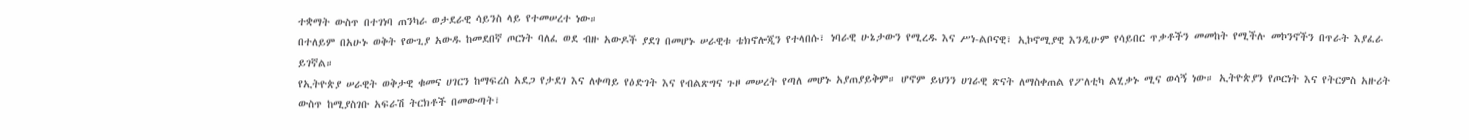ተቋማት ውስጥ በተገነባ ጠንካራ ወታደራዊ ሳይንስ ላይ የተመሠረተ ነው።
በተለይም በአሁኑ ወቅት የውጊያ አውዱ ከመደበኛ ጦርነት ባለፈ ወደ ብዙ አውዶች ያደገ በመሆኑ ሠራዊቱ ቴክኖሎጂን የተላበሱ፣ ነባራዊ ሁኔታውን የሚረዱ እና ሥነ-ልቦናዊ፣ ኢኮኖሚያዊ እንዲሁም የሳይበር ጥቃቶችን መመከት የሚችሉ መኮንኖችን በጥራት እያፈራ ይገኛል።
የኢትዮጵያ ሠራዊት ወቅታዊ ቁመና ሀገርን ከማፍረስ አደጋ የታደገ እና ለቀጣይ የዕድገት እና የብልጽግና ጉዞ መሠረት የጣለ መሆኑ አያጠያይቅም። ሆኖም ይህንን ሀገራዊ ጽናት ለማስቀጠል የፖለቲካ ልሂቃኑ ሚና ወሳኝ ነው። ኢትዮጵያን የጦርነት እና የትርምስ አዙሪት ውስጥ ከሚያስገቡ አፍራሽ ትርክቶች በመውጣት፣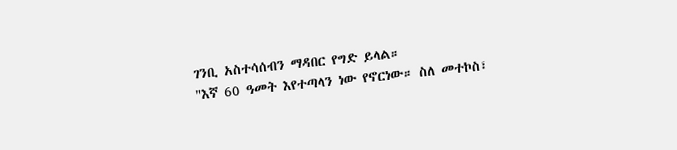ገንቢ አስተሳሰብን ማዳበር የግድ ይላል።
"እኛ 60 ዓመት እየተጣላን ነው የኖርነው። ስለ መተኮስ፣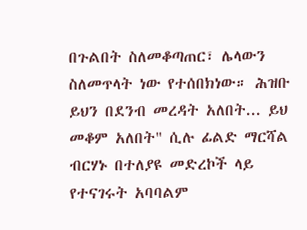በጉልበት ስለመቆጣጠር፣ ሌላውን ስለመጥላት ነው የተሰበክነው። ሕዝቡ ይህን በደንብ መረዳት አለበት... ይህ መቆም አለበት" ሲሉ ፊልድ ማርሻል ብርሃኑ በተለያዩ መድረኮች ላይ የተናገሩት አባባልም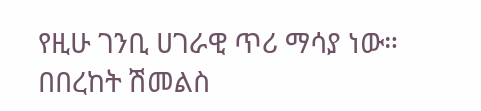የዚሁ ገንቢ ሀገራዊ ጥሪ ማሳያ ነው።
በበረከት ሽመልስ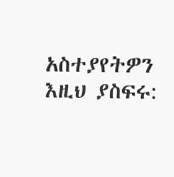አስተያየትዎን እዚህ ያስፍሩ: